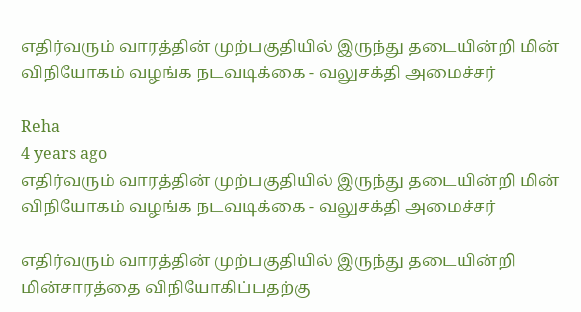எதிர்வரும் வாரத்தின் முற்பகுதியில் இருந்து தடையின்றி மின் விநியோகம் வழங்க நடவடிக்கை - வலுசக்தி அமைச்சர்

Reha
4 years ago
எதிர்வரும் வாரத்தின் முற்பகுதியில் இருந்து தடையின்றி மின் விநியோகம் வழங்க நடவடிக்கை - வலுசக்தி அமைச்சர்

எதிர்வரும் வாரத்தின் முற்பகுதியில் இருந்து தடையின்றி மின்சாரத்தை விநியோகிப்பதற்கு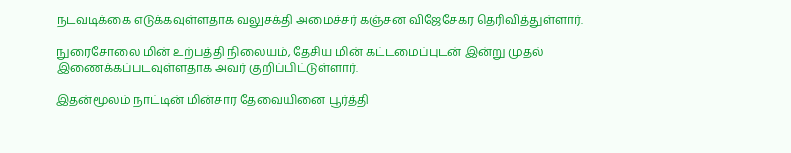நடவடிக்கை எடுக்கவுள்ளதாக வலுசக்தி அமைச்சர் கஞ்சன விஜேசேகர தெரிவித்துள்ளார்.

நுரைசோலை மின் உற்பத்தி நிலையம், தேசிய மின் கட்டமைப்புடன் இன்று முதல் இணைக்கப்படவுள்ளதாக அவர் குறிப்பிட்டுள்ளார்.

இதன்மூலம் நாட்டின் மின்சார தேவையினை பூர்த்தி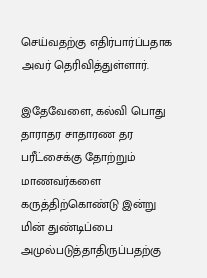செய்வதற்கு எதிர்பார்ப்பதாக அவர் தெரிவித்துள்ளார்.

இதேவேளை, கல்வி பொது தாராதர சாதாரண தர பரீட்சைக்கு தோற்றும் மாணவர்களை கருத்திற்கொண்டு இன்று மின் துண்டிப்பை அமுல்படுத்தாதிருப்பதற்கு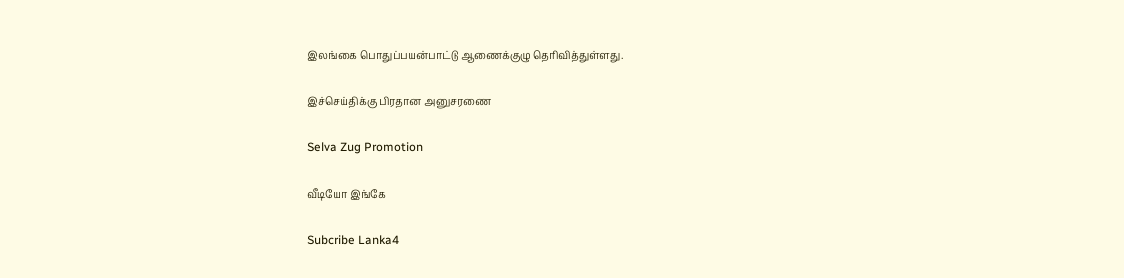இலங்கை பொதுப்பயன்பாட்டு ஆணைக்குழு தெரிவித்துள்ளது.

இச்செய்திக்கு பிரதான அனுசரணை

Selva Zug Promotion

வீடியோ இங்கே

Subcribe Lanka4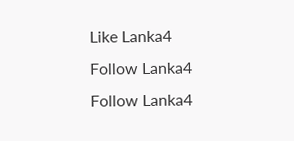Like Lanka4
Follow Lanka4
Follow Lanka4